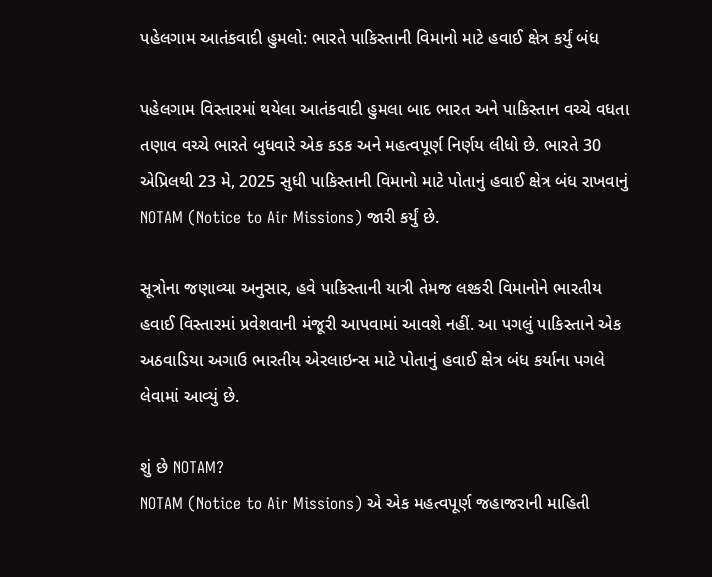પહેલગામ આતંકવાદી હુમલો: ભારતે પાકિસ્તાની વિમાનો માટે હવાઈ ક્ષેત્ર કર્યું બંધ

પહેલગામ વિસ્તારમાં થયેલા આતંકવાદી હુમલા બાદ ભારત અને પાકિસ્તાન વચ્ચે વધતા તણાવ વચ્ચે ભારતે બુધવારે એક કડક અને મહત્વપૂર્ણ નિર્ણય લીધો છે. ભારતે 30 એપ્રિલથી 23 મે, 2025 સુધી પાકિસ્તાની વિમાનો માટે પોતાનું હવાઈ ક્ષેત્ર બંધ રાખવાનું NOTAM (Notice to Air Missions) જારી કર્યું છે.

સૂત્રોના જણાવ્યા અનુસાર, હવે પાકિસ્તાની યાત્રી તેમજ લશ્કરી વિમાનોને ભારતીય હવાઈ વિસ્તારમાં પ્રવેશવાની મંજૂરી આપવામાં આવશે નહીં. આ પગલું પાકિસ્તાને એક અઠવાડિયા અગાઉ ભારતીય એરલાઇન્સ માટે પોતાનું હવાઈ ક્ષેત્ર બંધ કર્યાના પગલે લેવામાં આવ્યું છે.

શું છે NOTAM?
NOTAM (Notice to Air Missions) એ એક મહત્વપૂર્ણ જહાજરાની માહિતી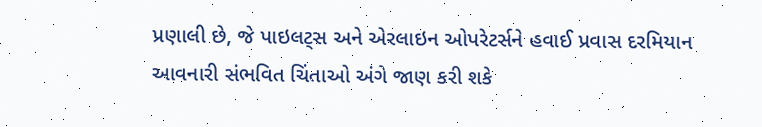પ્રણાલી છે, જે પાઇલટ્સ અને એરલાઇન ઓપરેટર્સને હવાઈ પ્રવાસ દરમિયાન આવનારી સંભવિત ચિંતાઓ અંગે જાણ કરી શકે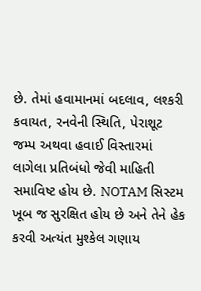છે. તેમાં હવામાનમાં બદલાવ, લશ્કરી કવાયત, રનવેની સ્થિતિ, પેરાશૂટ જમ્પ અથવા હવાઈ વિસ્તારમાં લાગેલા પ્રતિબંધો જેવી માહિતી સમાવિષ્ટ હોય છે. NOTAM સિસ્ટમ ખૂબ જ સુરક્ષિત હોય છે અને તેને હેક કરવી અત્યંત મુશ્કેલ ગણાય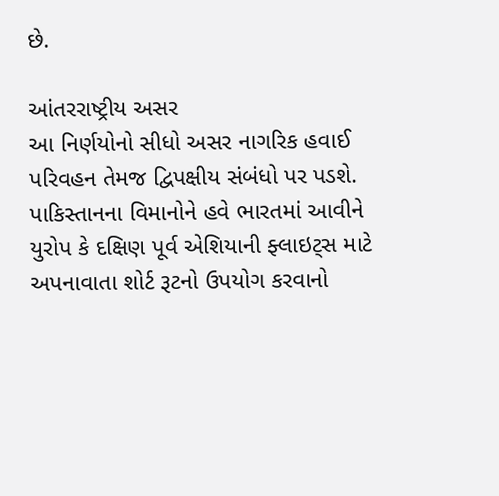છે.

આંતરરાષ્ટ્રીય અસર
આ નિર્ણયોનો સીધો અસર નાગરિક હવાઈ પરિવહન તેમજ દ્વિપક્ષીય સંબંધો પર પડશે. પાકિસ્તાનના વિમાનોને હવે ભારતમાં આવીને યુરોપ કે દક્ષિણ પૂર્વ એશિયાની ફ્લાઇટ્સ માટે અપનાવાતા શોર્ટ રૂટનો ઉપયોગ કરવાનો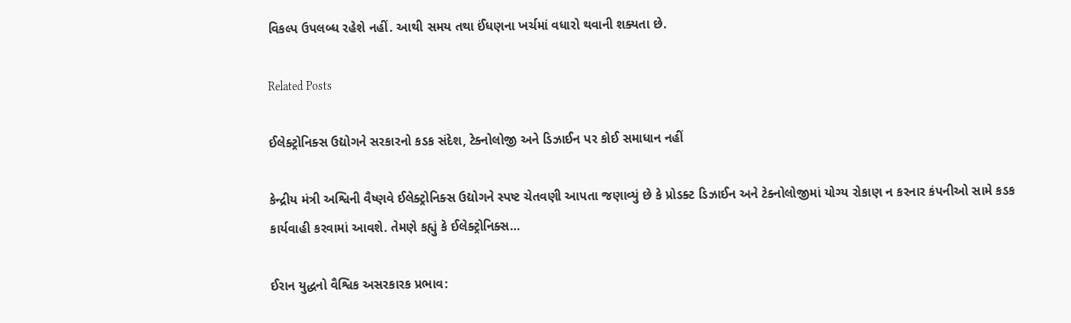વિકલ્પ ઉપલબ્ધ રહેશે નહીં. આથી સમય તથા ઈંધણના ખર્ચમાં વધારો થવાની શક્યતા છે.

Related Posts

ઈલેક્ટ્રોનિક્સ ઉદ્યોગને સરકારનો કડક સંદેશ, ટેક્નોલોજી અને ડિઝાઈન પર કોઈ સમાધાન નહીં

કેન્દ્રીય મંત્રી અશ્વિની વૈષ્ણવે ઈલેક્ટ્રોનિક્સ ઉદ્યોગને સ્પષ્ટ ચેતવણી આપતા જણાવ્યું છે કે પ્રોડક્ટ ડિઝાઈન અને ટેક્નોલોજીમાં યોગ્ય રોકાણ ન કરનાર કંપનીઓ સામે કડક કાર્યવાહી કરવામાં આવશે. તેમણે કહ્યું કે ઈલેક્ટ્રોનિક્સ…

ઈરાન યુદ્ધનો વૈશ્વિક અસરકારક પ્રભાવ: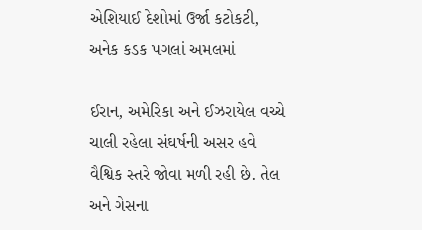એશિયાઈ દેશોમાં ઉર્જા કટોકટી, અનેક કડક પગલાં અમલમાં

ઈરાન, અમેરિકા અને ઈઝરાયેલ વચ્ચે ચાલી રહેલા સંઘર્ષની અસર હવે વૈશ્વિક સ્તરે જોવા મળી રહી છે. તેલ અને ગેસના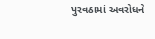પુરવઠામાં અવરોધને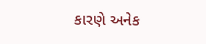કારણે અનેક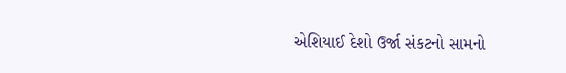એશિયાઈ દેશો ઉર્જા સંકટનો સામનો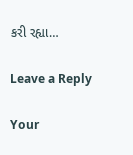કરી રહ્યા…

Leave a Reply

Your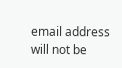email address will not be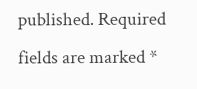published. Required fields are marked *